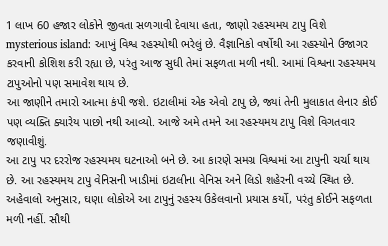1 લાખ 60 હજાર લોકોને જીવતા સળગાવી દેવાયા હતા, જાણો રહસ્યમય ટાપુ વિશે
mysterious island: આખું વિશ્વ રહસ્યોથી ભરેલું છે. વૈજ્ઞાનિકો વર્ષોથી આ રહસ્યોને ઉજાગર કરવાની કોશિશ કરી રહ્યા છે, પરંતુ આજ સુધી તેમાં સફળતા મળી નથી. આમાં વિશ્વના રહસ્યમય ટાપુઓનો પણ સમાવેશ થાય છે.
આ જાણીને તમારો આત્મા કંપી જશે. ઇટાલીમાં એક એવો ટાપુ છે, જ્યાં તેની મુલાકાત લેનાર કોઈ પણ વ્યક્તિ ક્યારેય પાછો નથી આવ્યો. આજે અમે તમને આ રહસ્યમય ટાપુ વિશે વિગતવાર જણાવીશું.
આ ટાપુ પર દરરોજ રહસ્યમય ઘટનાઓ બને છે. આ કારણે સમગ્ર વિશ્વમાં આ ટાપુની ચર્ચા થાય છે. આ રહસ્યમય ટાપુ વેનિસની ખાડીમાં ઇટાલીના વેનિસ અને લિડો શહેરની વચ્ચે સ્થિત છે.
અહેવાલો અનુસાર, ઘણા લોકોએ આ ટાપુનું રહસ્ય ઉકેલવાનો પ્રયાસ કર્યો, પરંતુ કોઈને સફળતા મળી નહીં. સૌથી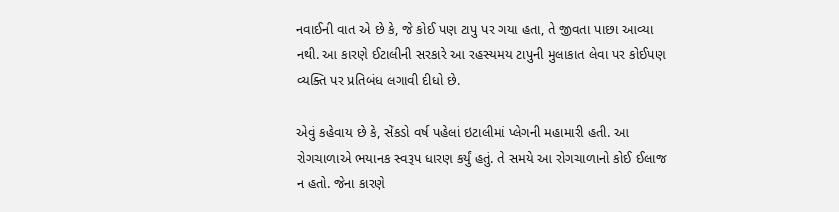નવાઈની વાત એ છે કે, જે કોઈ પણ ટાપુ પર ગયા હતા, તે જીવતા પાછા આવ્યા નથી. આ કારણે ઈટાલીની સરકારે આ રહસ્યમય ટાપુની મુલાકાત લેવા પર કોઈપણ વ્યક્તિ પર પ્રતિબંધ લગાવી દીધો છે.

એવું કહેવાય છે કે, સેંકડો વર્ષ પહેલાં ઇટાલીમાં પ્લેગની મહામારી હતી. આ રોગચાળાએ ભયાનક સ્વરૂપ ધારણ કર્યું હતું. તે સમયે આ રોગચાળાનો કોઈ ઈલાજ ન હતો. જેના કારણે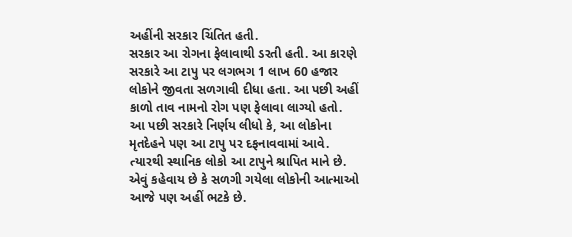અહીંની સરકાર ચિંતિત હતી.
સરકાર આ રોગના ફેલાવાથી ડરતી હતી. આ કારણે સરકારે આ ટાપુ પર લગભગ 1 લાખ 60 હજાર લોકોને જીવતા સળગાવી દીધા હતા. આ પછી અહીં કાળો તાવ નામનો રોગ પણ ફેલાવા લાગ્યો હતો.
આ પછી સરકારે નિર્ણય લીધો કે, આ લોકોના મૃતદેહને પણ આ ટાપુ પર દફનાવવામાં આવે. ત્યારથી સ્થાનિક લોકો આ ટાપુને શ્રાપિત માને છે. એવું કહેવાય છે કે સળગી ગયેલા લોકોની આત્માઓ આજે પણ અહીં ભટકે છે.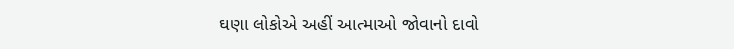ઘણા લોકોએ અહીં આત્માઓ જોવાનો દાવો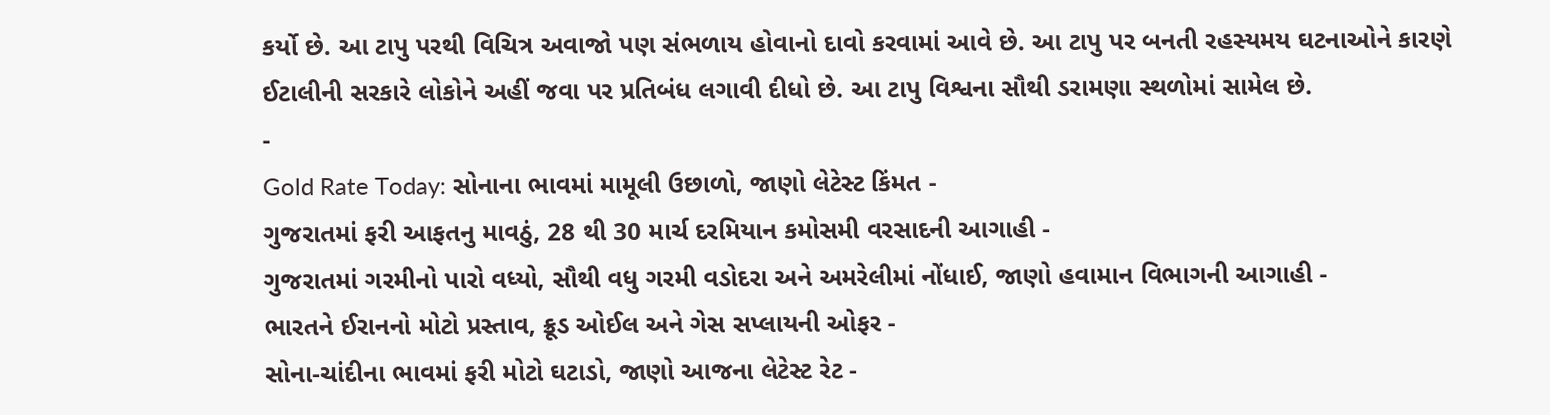કર્યો છે. આ ટાપુ પરથી વિચિત્ર અવાજો પણ સંભળાય હોવાનો દાવો કરવામાં આવે છે. આ ટાપુ પર બનતી રહસ્યમય ઘટનાઓને કારણે ઈટાલીની સરકારે લોકોને અહીં જવા પર પ્રતિબંધ લગાવી દીધો છે. આ ટાપુ વિશ્વના સૌથી ડરામણા સ્થળોમાં સામેલ છે.
-
Gold Rate Today: સોનાના ભાવમાં મામૂલી ઉછાળો, જાણો લેટેસ્ટ કિંમત -
ગુજરાતમાં ફરી આફતનુ માવઠું, 28 થી 30 માર્ચ દરમિયાન કમોસમી વરસાદની આગાહી -
ગુજરાતમાં ગરમીનો પારો વધ્યો, સૌથી વધુ ગરમી વડોદરા અને અમરેલીમાં નોંધાઈ, જાણો હવામાન વિભાગની આગાહી -
ભારતને ઈરાનનો મોટો પ્રસ્તાવ, ક્રૂડ ઓઈલ અને ગેસ સપ્લાયની ઓફર -
સોના-ચાંદીના ભાવમાં ફરી મોટો ઘટાડો, જાણો આજના લેટેસ્ટ રેટ -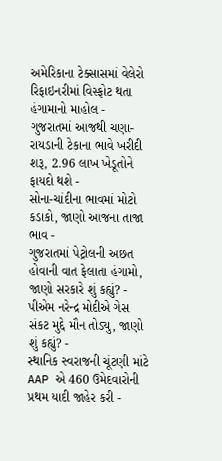અમેરિકાના ટેક્સાસમાં વેલેરો રિફાઇનરીમાં વિસ્ફોટ થતા હંગામાનો માહોલ -
ગુજરાતમાં આજથી ચણા-રાયડાની ટેકાના ભાવે ખરીદી શરૂ, 2.96 લાખ ખેડૂતોને ફાયદો થશે -
સોના-ચાંદીના ભાવમાં મોટો કડાકો, જાણો આજના તાજા ભાવ -
ગુજરાતમાં પેટ્રોલની અછત હોવાની વાત ફેલાતા હંગામો, જાણો સરકારે શું કહ્યું? -
પીએમ નરેન્દ્ર મોદીએ ગેસ સંકટ મુદ્દે મૌન તોડ્યુ, જાણો શું કહ્યું? -
સ્થાનિક સ્વરાજની ચૂંટણી માંટે AAP એ 460 ઉમેદવારોની પ્રથમ યાદી જાહેર કરી -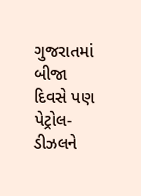ગુજરાતમાં બીજા દિવસે પણ પેટ્રોલ-ડીઝલને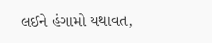લઈને હંગામો યથાવત,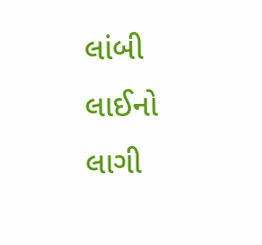લાંબી લાઈનો લાગી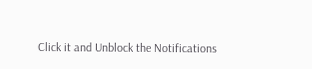Click it and Unblock the Notifications